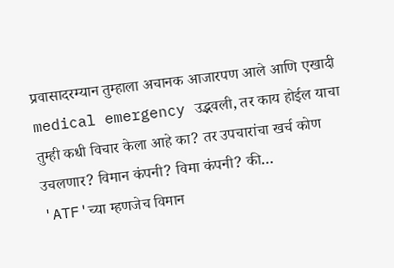प्रवासादरम्यान तुम्हाला अचानक आजारपण आले आणि एखादी medical emergency उद्भवली, तर काय होईल याचा तुम्ही कधी विचार केला आहे का? तर उपचारांचा खर्च कोण उचलणार? विमान कंपनी? विमा कंपनी? की…
'ATF'च्या म्हणजेच विमान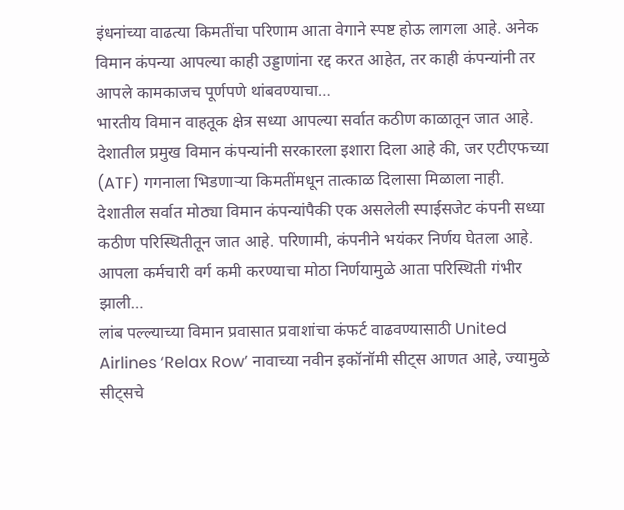इंधनांच्या वाढत्या किमतींचा परिणाम आता वेगाने स्पष्ट होऊ लागला आहे. अनेक विमान कंपन्या आपल्या काही उड्डाणांना रद्द करत आहेत, तर काही कंपन्यांनी तर आपले कामकाजच पूर्णपणे थांबवण्याचा…
भारतीय विमान वाहतूक क्षेत्र सध्या आपल्या सर्वात कठीण काळातून जात आहे. देशातील प्रमुख विमान कंपन्यांनी सरकारला इशारा दिला आहे की, जर एटीएफच्या (ATF) गगनाला भिडणाऱ्या किमतींमधून तात्काळ दिलासा मिळाला नाही.
देशातील सर्वात मोठ्या विमान कंपन्यांपैकी एक असलेली स्पाईसजेट कंपनी सध्या कठीण परिस्थितीतून जात आहे. परिणामी, कंपनीने भयंकर निर्णय घेतला आहे. आपला कर्मचारी वर्ग कमी करण्याचा मोठा निर्णयामुळे आता परिस्थिती गंभीर झाली…
लांब पल्ल्याच्या विमान प्रवासात प्रवाशांचा कंफर्ट वाढवण्यासाठी United Airlines ‘Relax Row’ नावाच्या नवीन इकॉनॉमी सीट्स आणत आहे, ज्यामुळे सीट्सचे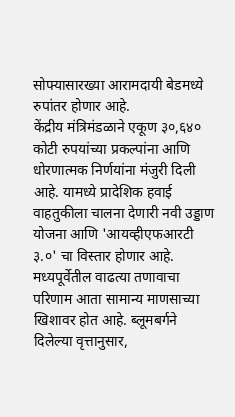सोफ्यासारख्या आरामदायी बेडमध्ये रुपांतर होणार आहे.
केंद्रीय मंत्रिमंडळाने एकूण ३०,६४० कोटी रुपयांच्या प्रकल्पांना आणि धोरणात्मक निर्णयांना मंजुरी दिली आहे. यामध्ये प्रादेशिक हवाई वाहतुकीला चालना देणारी नवी उड्डाण योजना आणि 'आयव्हीएफआरटी ३.०' चा विस्तार होणार आहे.
मध्यपूर्वेतील वाढत्या तणावाचा परिणाम आता सामान्य माणसाच्या खिशावर होत आहे. ब्लूमबर्गने दिलेल्या वृत्तानुसार,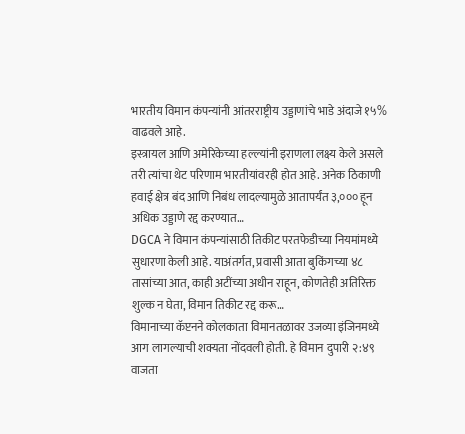भारतीय विमान कंपन्यांनी आंतरराष्ट्रीय उड्डाणांचे भाडे अंदाजे १५% वाढवले आहे.
इस्त्रायल आणि अमेरिकेच्या हल्ल्यांनी इराणला लक्ष्य केले असले तरी त्यांचा थेट परिणाम भारतीयांवरही होत आहे. अनेक ठिकाणी हवाई क्षेत्र बंद आणि निबंध लादल्यामुळे आतापर्यंत ३,००० हून अधिक उड्डाणे रद्द करण्यात…
DGCA ने विमान कंपन्यांसाठी तिकीट परतफेडीच्या नियमांमध्ये सुधारणा केली आहे. याअंतर्गत, प्रवासी आता बुकिंगच्या ४८ तासांच्या आत, काही अटींच्या अधीन राहून, कोणतेही अतिरिक्त शुल्क न घेता, विमान तिकीट रद्द करू…
विमानाच्या कॅप्टनने कोलकाता विमानतळावर उजव्या इंजिनमध्ये आग लागल्याची शक्यता नोंदवली होती. हे विमान दुपारी २:४९ वाजता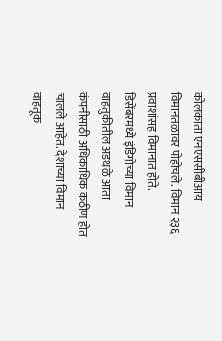कोलकाता एनएससीबीआय विमानतळावर पोहोचले. विमान २३६ प्रवाशांसह विमानात होते.
डिसेंबरमध्ये इंडिगोच्या विमान वाहतुकीतील अडथळे आता कंपनीसाठी अधिकाधिक कठीण होत चालले आहेत. देशाच्या विमान वाहतूक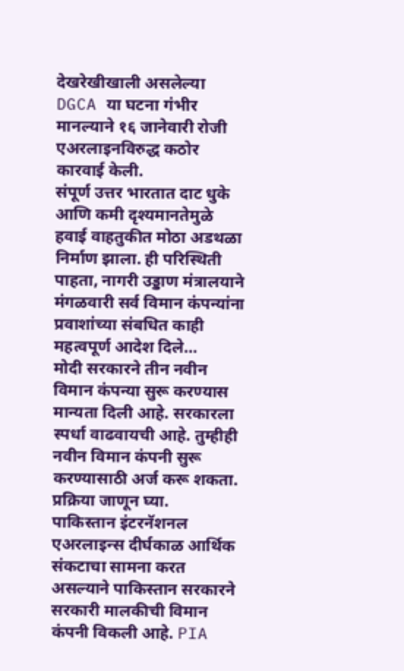देखरेखीखाली असलेल्या DGCA या घटना गंभीर मानल्याने १६ जानेवारी रोजी एअरलाइनविरुद्ध कठोर कारवाई केली.
संपूर्ण उत्तर भारतात दाट धुके आणि कमी दृश्यमानतेमुळे हवाई वाहतुकीत मोठा अडथळा निर्माण झाला. ही परिस्थिती पाहता, नागरी उड्डाण मंत्रालयाने मंगळवारी सर्व विमान कंपन्यांना प्रवाशांच्या संबधित काही महत्वपूर्ण आदेश दिले…
मोदी सरकारने तीन नवीन विमान कंपन्या सुरू करण्यास मान्यता दिली आहे. सरकारला स्पर्धा वाढवायची आहे. तुम्हीही नवीन विमान कंपनी सुरू करण्यासाठी अर्ज करू शकता. प्रक्रिया जाणून घ्या.
पाकिस्तान इंटरनॅशनल एअरलाइन्स दीर्घकाळ आर्थिक संकटाचा सामना करत असल्याने पाकिस्तान सरकारने सरकारी मालकीची विमान कंपनी विकली आहे. PIA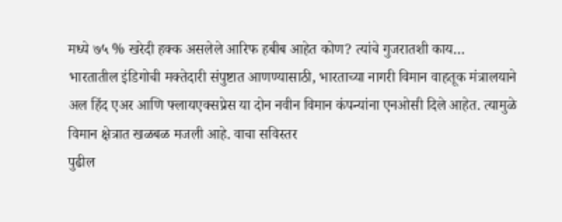मध्ये ७५ % खरेदी हक्क असलेले आरिफ हबीब आहेत कोण? त्यांचे गुजरातशी काय…
भारतातील इंडिगोची मक्तेदारी संपुष्टात आणण्यासाठी, भारताच्या नागरी विमान वाहतूक मंत्रालयाने अल हिंद एअर आणि फ्लायएक्सप्रेस या दोन नवीन विमान कंपन्यांना एनओसी दिले आहेत. त्यामुळे विमान क्षेत्रात खळबळ मजली आहे. वाचा सविस्तर
पुढील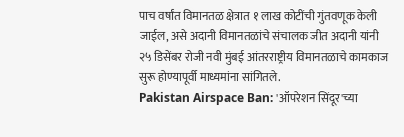पाच वर्षांत विमानतळ क्षेत्रात १ लाख कोटींची गुंतवणूक केली जाईल, असे अदानी विमानतळांचे संचालक जीत अदानी यांनी २५ डिसेंबर रोजी नवी मुंबई आंतरराष्ट्रीय विमानतळाचे कामकाज सुरू होण्यापूर्वी माध्यमांना सांगितले.
Pakistan Airspace Ban: 'ऑपरेशन सिंदूर'च्या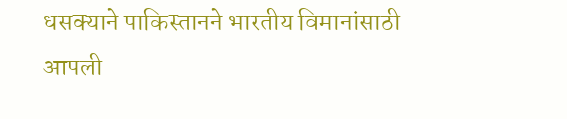धसक्याने पाकिस्तानने भारतीय विमानांसाठी आपली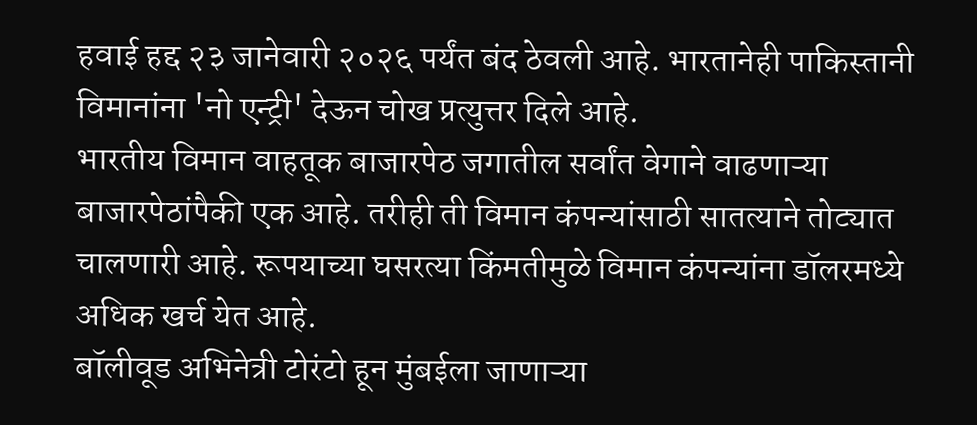हवाई हद्द २३ जानेवारी २०२६ पर्यंत बंद ठेवली आहे. भारतानेही पाकिस्तानी विमानांना 'नो एन्ट्री' देऊन चोख प्रत्युत्तर दिले आहे.
भारतीय विमान वाहतूक बाजारपेठ जगातील सर्वांत वेगाने वाढणाऱ्या बाजारपेठांपैकी एक आहे. तरीही ती विमान कंपन्यांसाठी सातत्याने तोट्यात चालणारी आहे. रूपयाच्या घसरत्या किंमतीमुळे विमान कंपन्यांना डॉलरमध्ये अधिक खर्च येत आहे.
बॉलीवूड अभिनेत्री टोरंटो हून मुंबईला जाणाऱ्या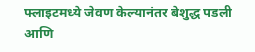फ्लाइटमध्ये जेवण केल्यानंतर बेशुद्ध पडली आणि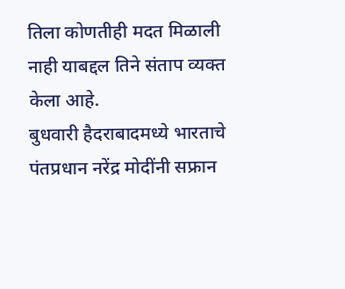तिला कोणतीही मदत मिळाली नाही याबद्दल तिने संताप व्यक्त केला आहे.
बुधवारी हैदराबादमध्ये भारताचे पंतप्रधान नरेंद्र मोदींनी सफ्रान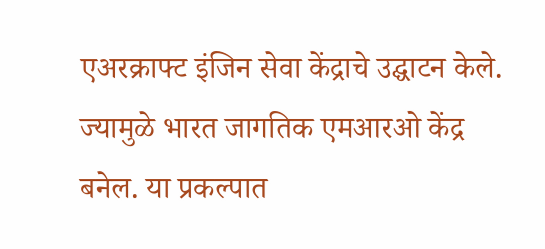एअरक्राफ्ट इंजिन सेवा केंद्राचे उद्घाटन केले. ज्यामुळे भारत जागतिक एमआरओ केंद्र बनेल. या प्रकल्पात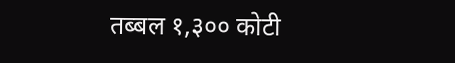तब्बल १,३०० कोटी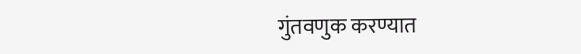गुंतवणुक करण्यात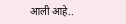आली आहे..